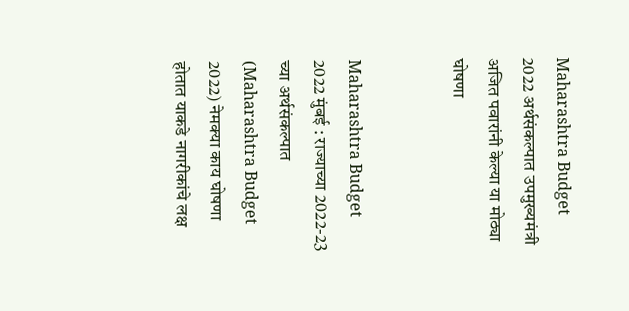Maharashtra Budget 2022 अर्थसंकल्पात उपमुख्यमंत्री अजित पवारांनी केल्या या मोठ्या घोषणा


Maharashtra Budget 2022 मुंबई : राज्याच्या 2022-23 च्या अर्थसंकल्पात (Maharashtra Budget 2022) नेमक्या काय घोषणा होतात याकडे नागरीकांचे लक्ष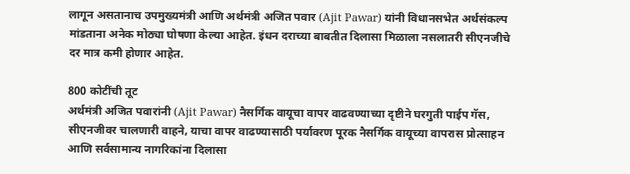लागून असतानाच उपमुख्यमंत्री आणि अर्थमंत्री अजित पवार (Ajit Pawar) यांनी विधानसभेत अर्थसंकल्प मांडताना अनेक मोठ्या घोषणा केल्या आहेत. इंधन दराच्या बाबतीत दिलासा मिळाला नसलातरी सीएनजीचे दर मात्र कमी होणार आहेत.

800 कोटींची तूट
अर्थमंत्री अजित पवारांनी (Ajit Pawar) नैसर्गिक वायूचा वापर वाढवण्याच्या दृष्टीने घरगुती पाईप गॅस, सीएनजीवर चालणारी वाहने, याचा वापर वाढण्यासाठी पर्यावरण पूरक नैसर्गिक वायूच्या वापरास प्रोत्साहन आणि सर्वसामान्य नागरिकांना दिलासा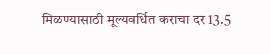मिळण्यासाठी मूल्यवर्धित कराचा दर 13.5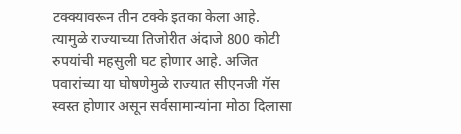टक्क्यावरून तीन टक्के इतका केला आहे. त्यामुळे राज्याच्या तिजोरीत अंदाजे 800 कोटी रुपयांची महसुली घट होणार आहे. अजित पवारांच्या या घोषणेमुळे राज्यात सीएनजी गॅस स्वस्त होणार असून सर्वसामान्यांना मोठा दिलासा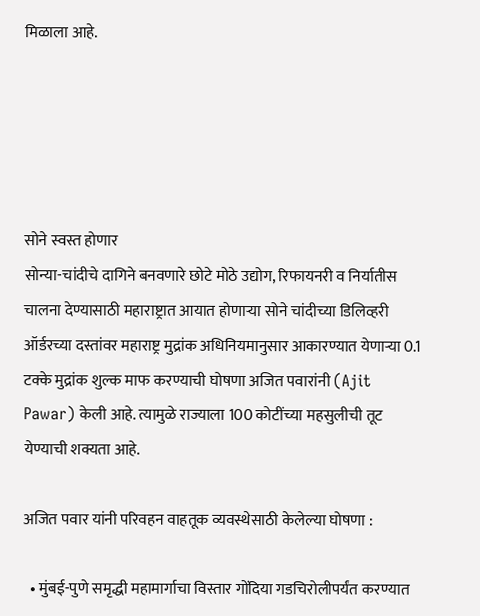मिळाला आहे.





सोने स्वस्त होणार
सोन्या-चांदीचे दागिने बनवणारे छोटे मोठे उद्योग, रिफायनरी व निर्यातीस चालना देण्यासाठी महाराष्ट्रात आयात होणार्‍या सोने चांदीच्या डिलिव्हरी ऑर्डरच्या दस्तांवर महाराष्ट्र मुद्रांक अधिनियमानुसार आकारण्यात येणार्‍या 0.1 टक्के मुद्रांक शुल्क माफ करण्याची घोषणा अजित पवारांनी (Ajit Pawar) केली आहे. त्यामुळे राज्याला 100 कोटींच्या महसुलीची तूट येण्याची शक्यता आहे.

अजित पवार यांनी परिवहन वाहतूक व्यवस्थेसाठी केलेल्या घोषणा :

  • मुंबई-पुणे समृद्धी महामार्गाचा विस्तार गोंदिया गडचिरोलीपर्यंत करण्यात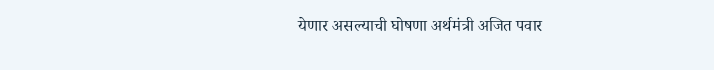येणार असल्याची घोषणा अर्थमंत्री अजित पवार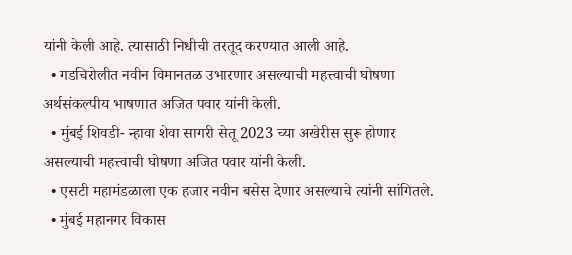यांनी केली आहे. त्यासाठी निधीची तरतूद करण्यात आली आहे.
  • गडचिरोलीत नवीन विमानतळ उभारणार असल्याची महत्त्वाची घोषणा अर्थसंकल्पीय भाषणात अजित पवार यांनी केली.
  • मुंबई शिवडी- न्हावा शेवा सागरी सेतू 2023 च्या अखेरीस सुरू होणार असल्याची महत्त्वाची घोषणा अजित पवार यांनी केली.
  • एसटी महामंडळाला एक हजार नवीन बसेस देणार असल्याचे त्यांनी सांगितले.
  • मुंबई महानगर विकास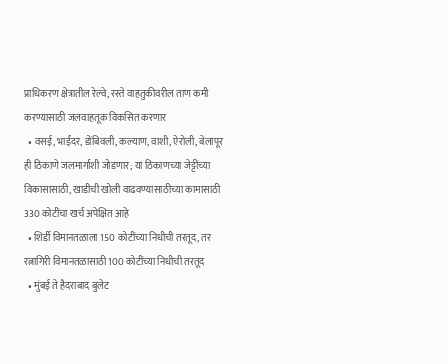प्राधिकरण क्षेत्रातील रेल्वे, रस्ते वाहतुकीवरील ताण कमी करण्यासाठी जलवाहतूक विकसित करणार
  • वसई, भाईंदर, डोंबिवली, कल्याण, वाशी, ऐरोली, बेलापूर ही ठिकाणे जलमार्गाशी जोडणार; या ठिकाणच्या जेट्टींच्या विकासासाठी, खाडीची खोली वाढवण्यासाठीच्या कामासाठी 330 कोटींचा खर्च अपेक्षित आहे
  • शिर्डी विमानतळाला 150 कोटींच्या निधीची तरतूद, तर रत्नागिरी विमानतळासाठी 100 कोटींच्या निधीची तरतूद
  • मुंबई ते हैदराबाद बुलेट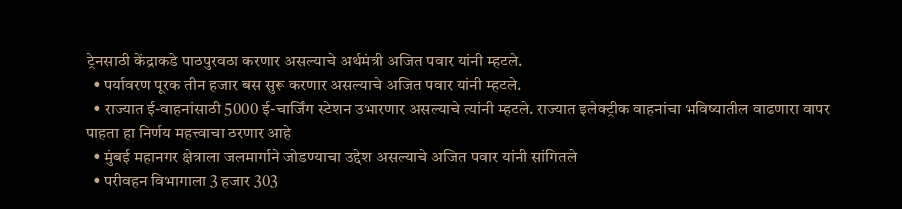ट्रेनसाठी केंद्राकडे पाठपुरवठा करणार असल्याचे अर्थमंत्री अजित पवार यांनी म्हटले.
  • पर्यावरण पूरक तीन हजार बस सुरू करणार असल्याचे अजित पवार यांनी म्हटले.
  • राज्यात ई-वाहनांसाठी 5000 ई-चार्जिंग स्टेशन उभारणार असल्याचे त्यांनी म्हटले. राज्यात इलेक्ट्रीक वाहनांचा भविष्यातील वाढणारा वापर पाहता हा निर्णय महत्त्वाचा ठरणार आहे
  • मुंबई महानगर क्षेत्राला जलमार्गाने जोडण्याचा उद्देश असल्याचे अजित पवार यांनी सांगितले
  • परीवहन विभागाला 3 हजार 303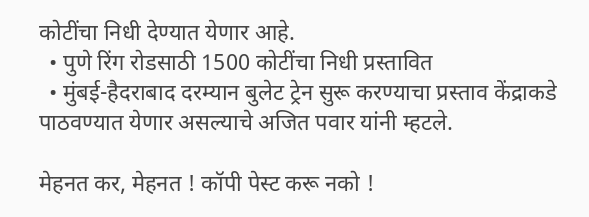कोटींचा निधी देण्यात येणार आहे.
  • पुणे रिंग रोडसाठी 1500 कोटींचा निधी प्रस्तावित
  • मुंबई-हैदराबाद दरम्यान बुलेट ट्रेन सुरू करण्याचा प्रस्ताव केंद्राकडे पाठवण्यात येणार असल्याचे अजित पवार यांनी म्हटले.

मेहनत कर, मेहनत ! कॉपी पेस्ट करू नको !